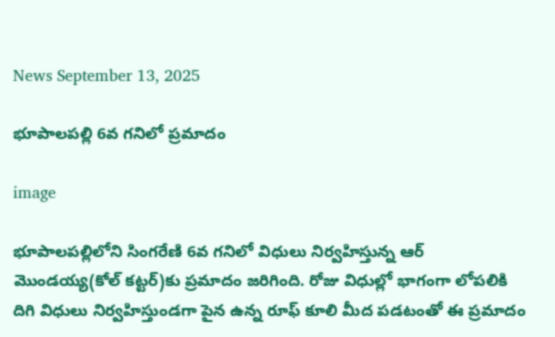News September 13, 2025

భూపాలపల్లి 6వ గనిలో ప్రమాదం

image

భూపాలపల్లిలోని సింగరేణి 6వ గనిలో విధులు నిర్వహిస్తున్న ఆర్ మొండయ్య(కోల్ కట్టర్‌‌)కు ప్రమాదం జరిగింది. రోజు విధుల్లో భాగంగా లోపలికి దిగి విధులు నిర్వహిస్తుండగా పైన ఉన్న రూఫ్ కూలి మీద పడటంతో ఈ ప్రమాదం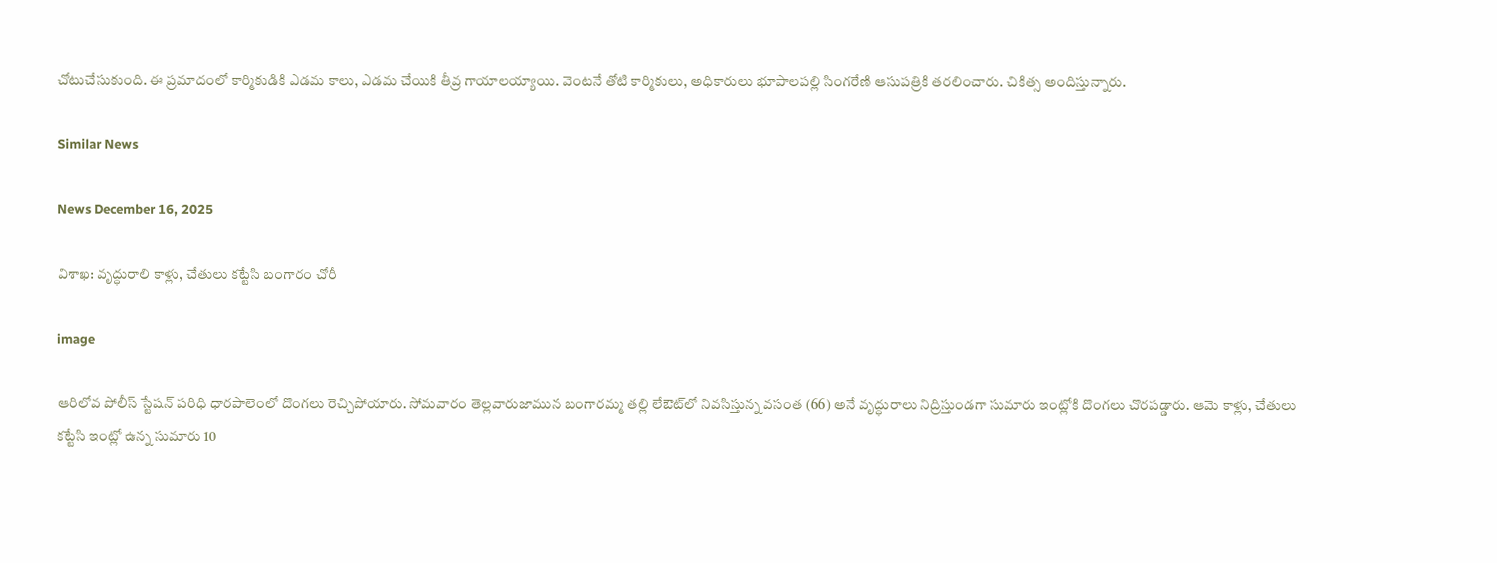చోటుచేసుకుంది. ఈ ప్రమాదంలో కార్మికుడికి ఎడమ కాలు, ఎడమ చేయికి తీవ్ర గాయాలయ్యాయి. వెంటనే తోటి కార్మికులు, అధికారులు భూపాలపల్లి సింగరేణి ఆసుపత్రికి తరలించారు. చికిత్స అందిస్తున్నారు.

Similar News

News December 16, 2025

విశాఖ: వృద్ధురాలి కాళ్లు, చేతులు కట్టేసి బంగారం చోరీ

image

ఆరిలోవ పోలీస్ స్టేషన్ పరిధి ధారపాలెంలో దొంగలు రెచ్చిపోయారు. సోమవారం తెల్లవారుజామున బంగారమ్మ తల్లి లేఔట్‌లో నివసిస్తున్న వసంత (66) అనే వృద్ధురాలు నిద్రిస్తుండగా సుమారు ఇంట్లోకి దొంగలు చొరపడ్డారు. ఆమె కాళ్లు, చేతులు కట్టేసి ఇంట్లో ఉన్న సుమారు 10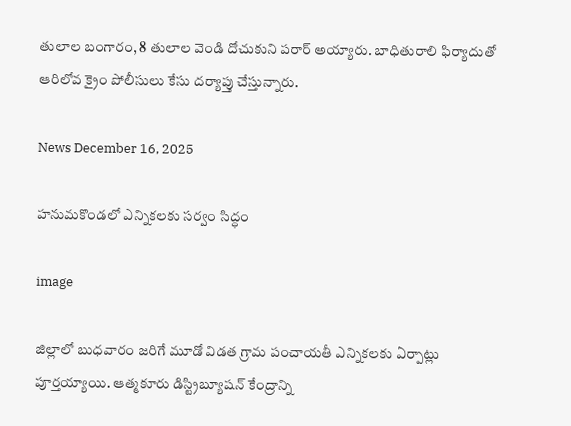తులాల బంగారం, 8 తులాల వెండి దోచుకుని పరార్ అయ్యారు. బాధితురాలి ఫిర్యాదుతో ఆరిలోవ క్రైం పోలీసులు కేసు దర్యాప్తు చేస్తున్నారు.

News December 16, 2025

హనుమకొండలో ఎన్నికలకు సర్వం సిద్ధం

image

జిల్లాలో బుధవారం జరిగే మూడో విడత గ్రామ పంచాయతీ ఎన్నికలకు ఏర్పాట్లు పూర్తయ్యాయి. ఆత్మకూరు డిస్ట్రిబ్యూషన్ కేంద్రాన్ని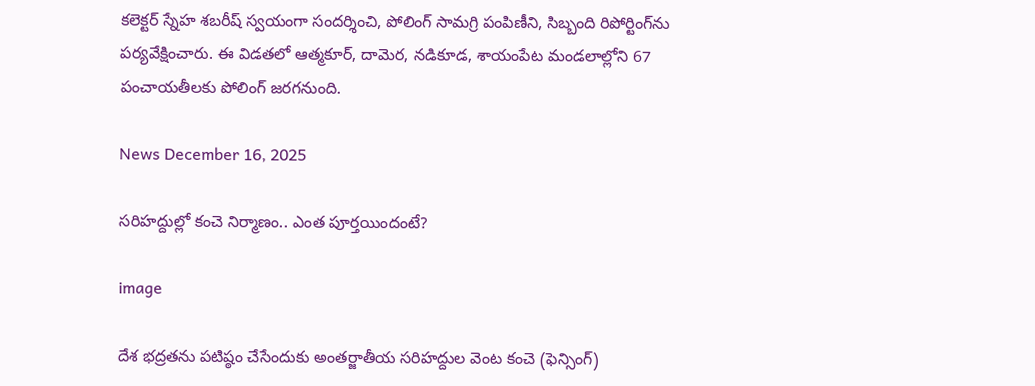కలెక్టర్ స్నేహ శబరీష్ స్వయంగా సందర్శించి, పోలింగ్ సామగ్రి పంపిణీని, సిబ్బంది రిపోర్టింగ్‌ను పర్యవేక్షించారు. ఈ విడతలో ఆత్మకూర్, దామెర, నడికూడ, శాయంపేట మండలాల్లోని 67 పంచాయతీలకు పోలింగ్ జరగనుంది.

News December 16, 2025

సరిహద్దుల్లో కంచె నిర్మాణం.. ఎంత పూర్తయిందంటే?

image

దేశ భద్రతను పటిష్ఠం చేసేందుకు అంతర్జాతీయ సరిహద్దుల వెంట కంచె (ఫెన్సింగ్)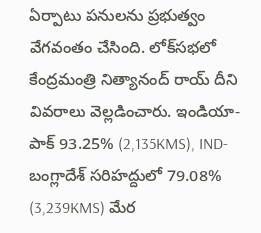ఏర్పాటు పనులను ప్రభుత్వం వేగవంతం చేసింది. లోక్‌సభలో కేంద్రమంత్రి నిత్యానంద్ రాయ్ దీని వివరాలు వెల్లడించారు. ఇండియా-పాక్ 93.25% (2,135KMS), IND-బంగ్లాదేశ్ సరిహద్దులో 79.08% (3,239KMS) మేర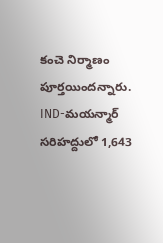కంచె నిర్మాణం పూర్తయిందన్నారు. IND-మయన్మార్ సరిహద్దులో 1,643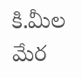కి.మీల మేర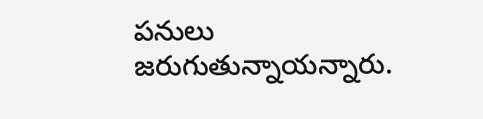పనులు జరుగుతున్నాయన్నారు.